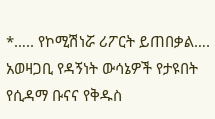*….. የኮሚሽነሯ ሪፖርት ይጠበቃል….
አወዛጋቢ የዳኝነት ውሳኔዎች የታዩበት የሲዳማ ቡናና የቅዱስ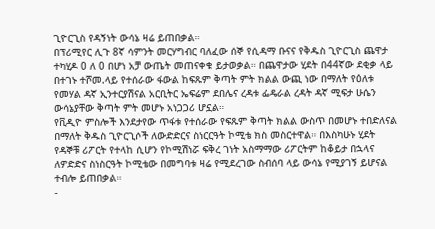ጊዮርጊስ የዳኝነት ውሳኔ ዛሬ ይጠበቃል።
በፕሪሚየር ሊጉ 8ኛ ሳምንት መርሃግብር ባለፈው ሰኞ የሲዳማ ቡናና የቅዱስ ጊዮርጊስ ጨዋታ ተካሂዶ 0 ለ 0 በሆነ አቻ ውጤት መጠናቀቁ ይታወቃል። በጨዋታው ሂደት በ44ኛው ደቂቃ ላይ በተገኑ ተሾመ.ላይ የተሰራው ፋውል ከፍጹም ቅጣት ምት ክልል ውጪ ነው በማለት የዕለቱ የመሃል ዳኛ ኢንተርያሽናል አርቢትር ኤፍሬም ደበሌና ረዳቱ ፌዴራል ረዳት ዳኛ ሚፍታ ሁሴን ውሳኔያቸው ቅጣት ምት መሆኑ አነጋጋሪ ሆኗል።
የቪዲዮ ምስሎች እንደታየው ጥፋቱ የተሰራው የፍጹም ቅጣት ክልል ውስጥ በመሆኑ ተበድለናል በማለት ቅዱስ ጊዮርጊሶች ለውድድርና ስነርርዓት ኮሚቴ ክስ መስርተዋል። በእስካሁኑ ሂደት የዳኞቹ ሪፖርት የተላከ ሲሆን የኮሚሽነሯ ፍቅረ ገነት አስማማው ሪፖርትም ከቆይታ በኋላና ለዎድድና ስነስርዓት ኮሚቴው በመግባቱ ዛሬ የሚደረገው ስብሰባ ላይ ውሳኔ የሚያገኝ ይሆናል ተብሎ ይጠበቃል።
-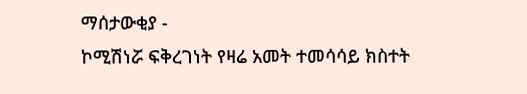ማሰታውቂያ -
ኮሚሽነሯ ፍቅረገነት የዛሬ አመት ተመሳሳይ ክስተት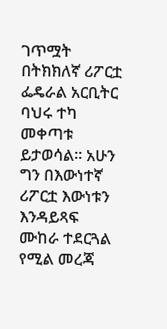ገጥሟት በትክክለኛ ሪፖርቷ ፌዴራል አርቢትር ባህሩ ተካ መቀጣቱ ይታወሳል። አሁን ግን በእውነተኛ ሪፖርቷ እውነቱን እንዳይጻፍ ሙከራ ተደርጓል የሚል መረጃ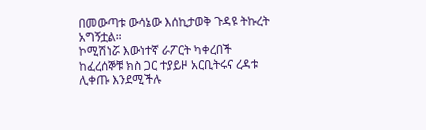በመውጣቱ ውሳኔው እሰኪታወቅ ጉዳዩ ትኩረት አግኝቷል።
ኮሚሽነሯ እውነተኛ ራፖርት ካቀረበች ከፈረሰኞቹ ክስ ጋር ተያይዞ አርቢትሩና ረዳቱ ሊቀጡ እንደሚችሉ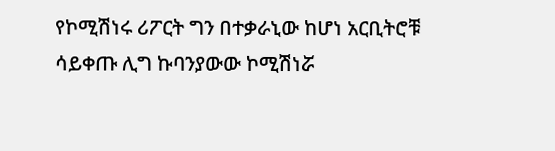የኮሚሽነሩ ሪፖርት ግን በተቃራኒው ከሆነ አርቢትሮቹ ሳይቀጡ ሊግ ኩባንያውው ኮሚሽነሯ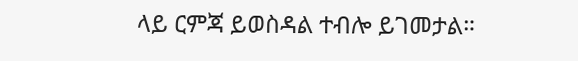ላይ ርምጃ ይወስዳል ተብሎ ይገመታል።